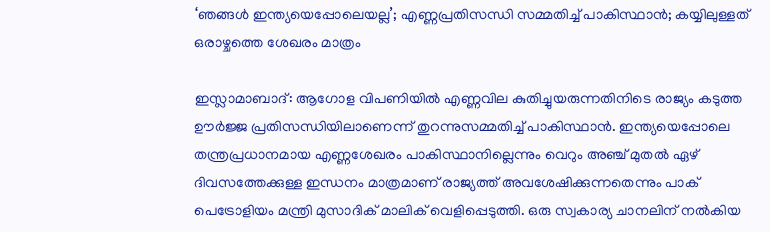‘ഞങ്ങൾ ഇന്ത്യയെപ്പോലെയല്ല’; എണ്ണപ്രതിസന്ധി സമ്മതിച്ച് പാകിസ്ഥാൻ; കയ്യിലുള്ളത് ഒരാഴ്ചത്തെ ശേഖരം മാത്രം

ഇസ്ലാമാബാദ്: ആഗോള വിപണിയിൽ എണ്ണവില കുതിച്ചുയരുന്നതിനിടെ രാജ്യം കടുത്ത ഊർജ്ജ പ്രതിസന്ധിയിലാണെന്ന് തുറന്നുസമ്മതിച്ച് പാകിസ്ഥാൻ. ഇന്ത്യയെപ്പോലെ തന്ത്രപ്രധാനമായ എണ്ണശേഖരം പാകിസ്ഥാനില്ലെന്നും വെറും അഞ്ച് മുതൽ ഏഴ് ദിവസത്തേക്കുള്ള ഇന്ധനം മാത്രമാണ് രാജ്യത്ത് അവശേഷിക്കുന്നതെന്നും പാക് പെട്രോളിയം മന്ത്രി മുസാദിക് മാലിക് വെളിപ്പെടുത്തി. ഒരു സ്വകാര്യ ചാനലിന് നൽകിയ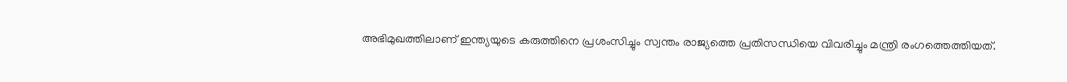അഭിമുഖത്തിലാണ് ഇന്ത്യയുടെ കരുത്തിനെ പ്രശംസിച്ചും സ്വന്തം രാജ്യത്തെ പ്രതിസന്ധിയെ വിവരിച്ചും മന്ത്രി രംഗത്തെത്തിയത്.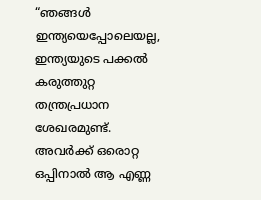“ഞങ്ങൾ ഇന്ത്യയെപ്പോലെയല്ല, ഇന്ത്യയുടെ പക്കൽ കരുത്തുറ്റ തന്ത്രപ്രധാന ശേഖരമുണ്ട്. അവർക്ക് ഒരൊറ്റ ഒപ്പിനാൽ ആ എണ്ണ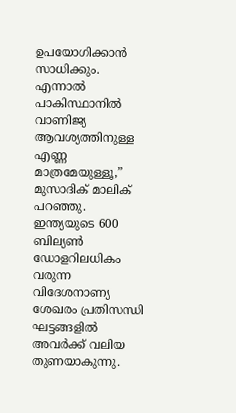ഉപയോഗിക്കാൻ സാധിക്കും. എന്നാൽ പാകിസ്ഥാനിൽ വാണിജ്യ ആവശ്യത്തിനുള്ള എണ്ണ മാത്രമേയുള്ളൂ,” മുസാദിക് മാലിക് പറഞ്ഞു. ഇന്ത്യയുടെ 600 ബില്യൺ ഡോളറിലധികം വരുന്ന വിദേശനാണ്യ ശേഖരം പ്രതിസന്ധി ഘട്ടങ്ങളിൽ അവർക്ക് വലിയ തുണയാകുന്നു.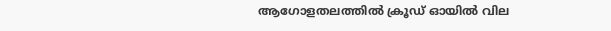ആഗോളതലത്തിൽ ക്രൂഡ് ഓയിൽ വില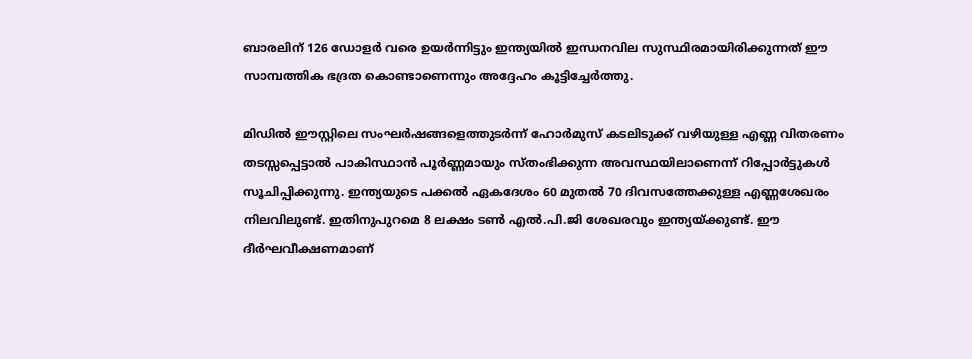ബാരലിന് 126 ഡോളർ വരെ ഉയർന്നിട്ടും ഇന്ത്യയിൽ ഇന്ധനവില സുസ്ഥിരമായിരിക്കുന്നത് ഈ സാമ്പത്തിക ഭദ്രത കൊണ്ടാണെന്നും അദ്ദേഹം കൂട്ടിച്ചേർത്തു.

മിഡിൽ ഈസ്റ്റിലെ സംഘർഷങ്ങളെത്തുടർന്ന് ഹോർമുസ് കടലിടുക്ക് വഴിയുള്ള എണ്ണ വിതരണം തടസ്സപ്പെട്ടാൽ പാകിസ്ഥാൻ പൂർണ്ണമായും സ്തംഭിക്കുന്ന അവസ്ഥയിലാണെന്ന് റിപ്പോർട്ടുകൾ സൂചിപ്പിക്കുന്നു. ഇന്ത്യയുടെ പക്കൽ ഏകദേശം 60 മുതൽ 70 ദിവസത്തേക്കുള്ള എണ്ണശേഖരം നിലവിലുണ്ട്. ഇതിനുപുറമെ 8 ലക്ഷം ടൺ എൽ.പി.ജി ശേഖരവും ഇന്ത്യയ്ക്കുണ്ട്. ഈ ദീർഘവീക്ഷണമാണ്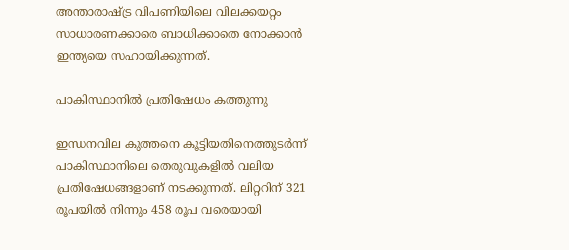അന്താരാഷ്ട്ര വിപണിയിലെ വിലക്കയറ്റം സാധാരണക്കാരെ ബാധിക്കാതെ നോക്കാൻ ഇന്ത്യയെ സഹായിക്കുന്നത്.

പാകിസ്ഥാനിൽ പ്രതിഷേധം കത്തുന്നു

ഇന്ധനവില കുത്തനെ കൂട്ടിയതിനെത്തുടർന്ന് പാകിസ്ഥാനിലെ തെരുവുകളിൽ വലിയ പ്രതിഷേധങ്ങളാണ് നടക്കുന്നത്. ലിറ്ററിന് 321 രൂപയിൽ നിന്നും 458 രൂപ വരെയായി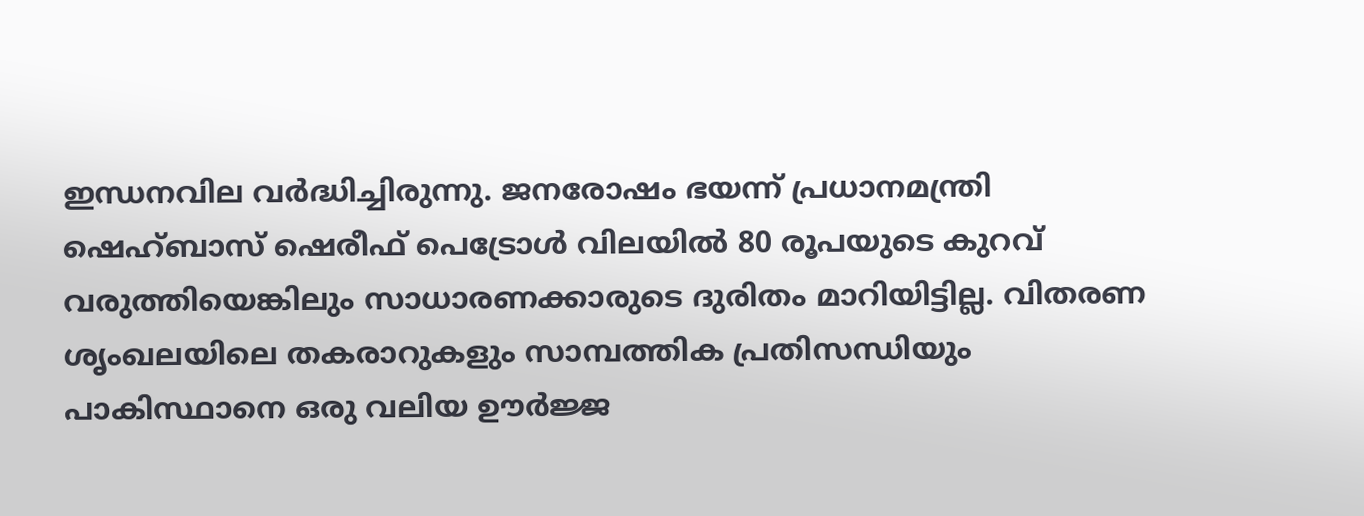ഇന്ധനവില വർദ്ധിച്ചിരുന്നു. ജനരോഷം ഭയന്ന് പ്രധാനമന്ത്രി ഷെഹ്ബാസ് ഷെരീഫ് പെട്രോൾ വിലയിൽ 80 രൂപയുടെ കുറവ് വരുത്തിയെങ്കിലും സാധാരണക്കാരുടെ ദുരിതം മാറിയിട്ടില്ല. വിതരണ ശൃംഖലയിലെ തകരാറുകളും സാമ്പത്തിക പ്രതിസന്ധിയും പാകിസ്ഥാനെ ഒരു വലിയ ഊർജ്ജ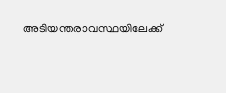അടിയന്തരാവസ്ഥയിലേക്ക്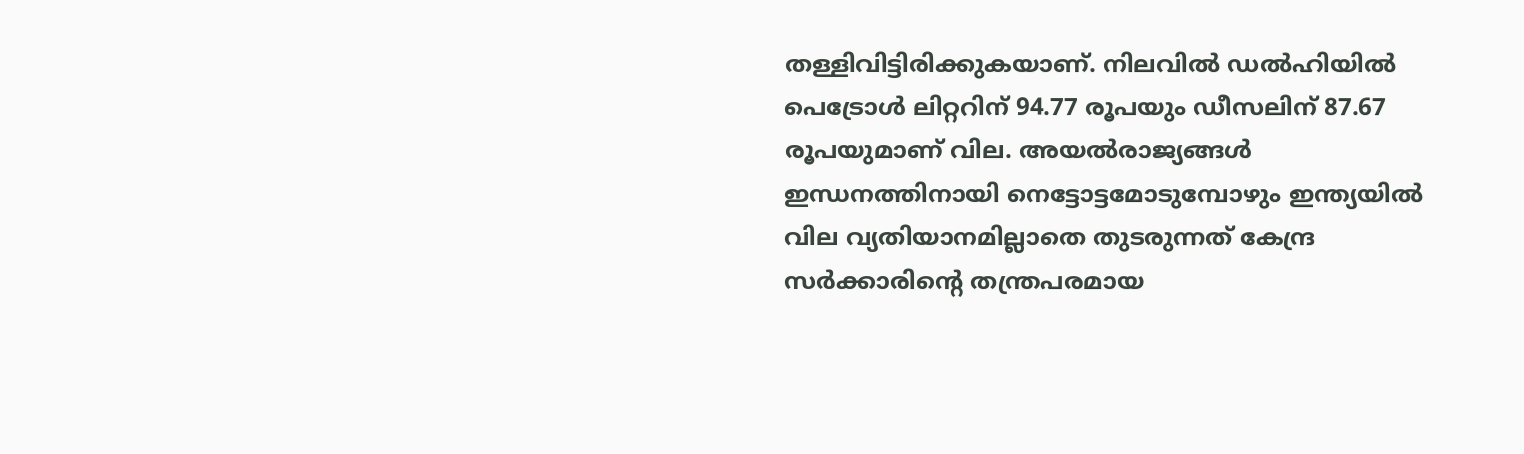തള്ളിവിട്ടിരിക്കുകയാണ്. നിലവിൽ ഡൽഹിയിൽ പെട്രോൾ ലിറ്ററിന് 94.77 രൂപയും ഡീസലിന് 87.67 രൂപയുമാണ് വില. അയൽരാജ്യങ്ങൾ ഇന്ധനത്തിനായി നെട്ടോട്ടമോടുമ്പോഴും ഇന്ത്യയിൽ വില വ്യതിയാനമില്ലാതെ തുടരുന്നത് കേന്ദ്ര സർക്കാരിന്റെ തന്ത്രപരമായ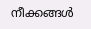നീക്കങ്ങൾ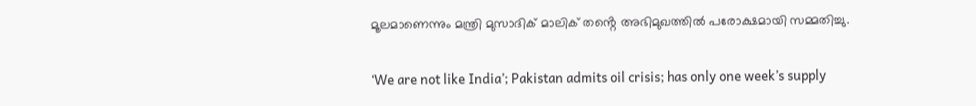മൂലമാണെന്നും മന്ത്രി മുസാദിക് മാലിക് തൻ്റെ അഭിമുഖത്തിൽ പരോക്ഷമായി സമ്മതിച്ചു.

‘We are not like India’; Pakistan admits oil crisis; has only one week’s supply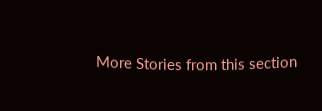More Stories from this section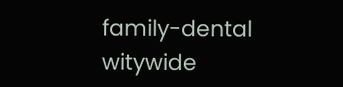family-dental
witywide